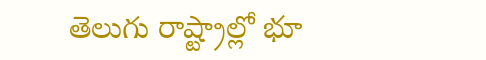తెలుగు రాష్ట్రాల్లో భూ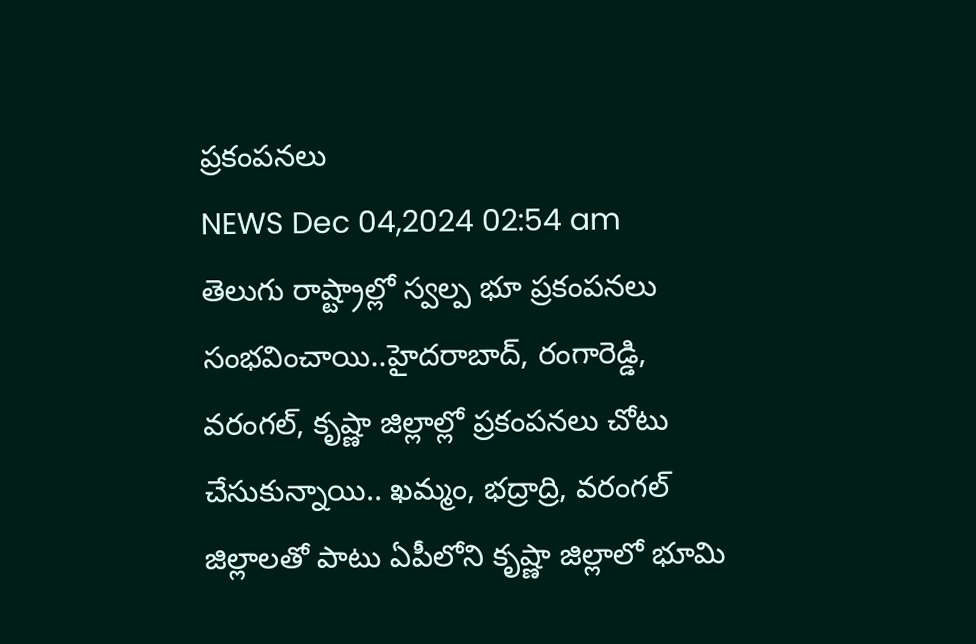ప్రకంపనలు
NEWS Dec 04,2024 02:54 am
తెలుగు రాష్ట్రాల్లో స్వల్ప భూ ప్రకంపనలు సంభవించాయి..హైదరాబాద్, రంగారెడ్డి, వరంగల్, కృష్ణా జిల్లాల్లో ప్రకంపనలు చోటు చేసుకున్నాయి.. ఖమ్మం, భద్రాద్రి, వరంగల్ జిల్లాలతో పాటు ఏపీలోని కృష్ణా జిల్లాలో భూమి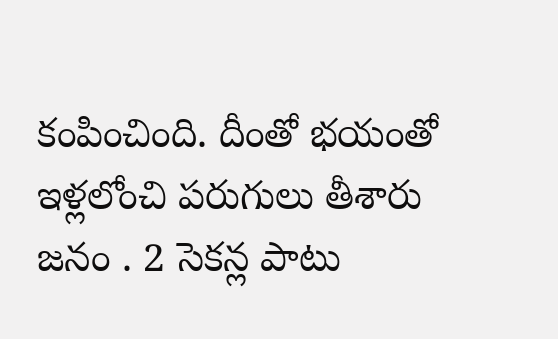కంపించింది. దీంతో భయంతో ఇళ్లలోంచి పరుగులు తీశారు జనం . 2 సెకన్ల పాటు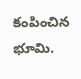కంపించిన భూమి.